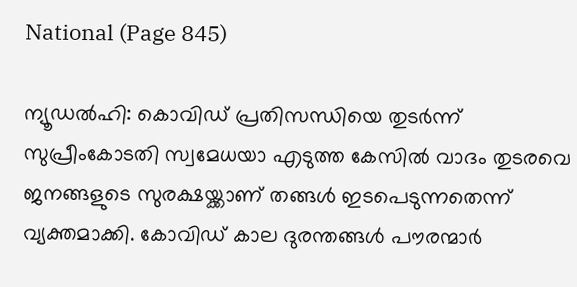National (Page 845)

ന്യൂഡല്‍ഹി: കൊവിഡ് പ്രതിസന്ധിയെ തുടര്‍ന്ന് സുപ്രീംകോടതി സ്വമേധയാ എടുത്ത കേസില്‍ വാദം തുടരവെ ജനങ്ങളുടെ സുരക്ഷയ്ക്കാണ് തങ്ങള്‍ ഇടപെടുന്നതെന്ന് വ്യക്തമാക്കി. കോവിഡ് കാല ദുരന്തങ്ങള്‍ പൗരന്മാര്‍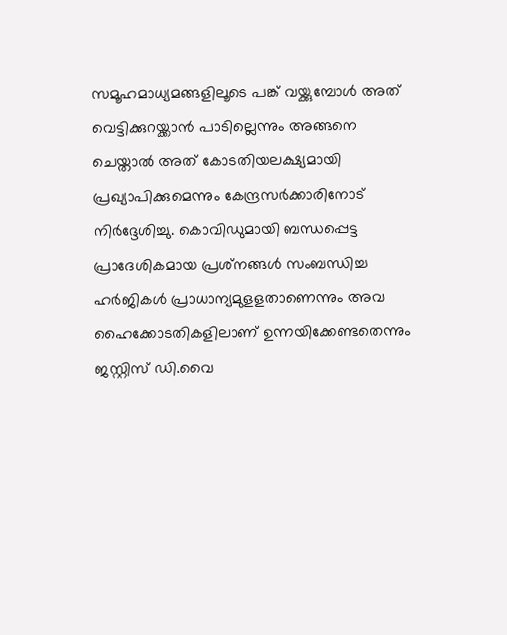സമൂഹമാധ്യമങ്ങളിലൂടെ പങ്ക് വയ്ക്കുമ്പോള്‍ അത് വെട്ടിക്കുറയ്ക്കാന്‍ പാടില്ലെന്നും അങ്ങനെ ചെയ്താല്‍ അത് കോടതിയലക്ഷ്യമായി പ്രഖ്യാപിക്കുമെന്നും കേന്ദ്രസര്‍ക്കാരിനോട് നിര്‍ദ്ദേശിച്ചു. കൊവിഡുമായി ബന്ധപ്പെട്ട പ്രാദേശികമായ പ്രശ്‌നങ്ങള്‍ സംബന്ധിച്ച ഹര്‍ജികള്‍ പ്രാധാന്യമുളളതാണെന്നും അവ ഹൈക്കോടതികളിലാണ് ഉന്നയിക്കേണ്ടതെന്നും ജസ്റ്റിസ് ഡി.വൈ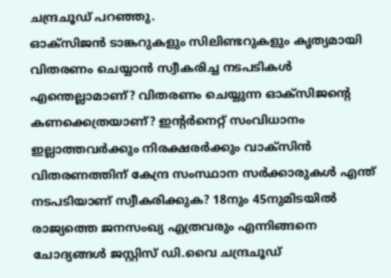ചന്ദ്രചൂഡ് പറഞ്ഞു.
ഓക്‌സിജന്‍ ടാങ്കറുകളും സിലിണ്ടറുകളും കൃത്യമായി വിതരണം ചെയ്യാന്‍ സ്വീകരിച്ച നടപടികള്‍ എന്തെല്ലാമാണ്? വിതരണം ചെയ്യുന്ന ഓക്‌സിജന്റെ കണക്കെത്രയാണ്? ഇന്റര്‍നെറ്റ് സംവിധാനം ഇല്ലാത്തവര്‍ക്കും നിരക്ഷരര്‍ക്കും വാക്‌സിന്‍ വിതരണത്തിന് കേന്ദ്ര സംസ്ഥാന സര്‍ക്കാരുകള്‍ എന്ത് നടപടിയാണ് സ്വീകരിക്കുക? 18നും 45നുമിടയില്‍ രാജ്യത്തെ ജനസംഖ്യ എത്രവരും എന്നിങ്ങനെ ചോദ്യങ്ങള്‍ ജസ്റ്റിസ് ഡി.വൈ ചന്ദ്രചൂഡ്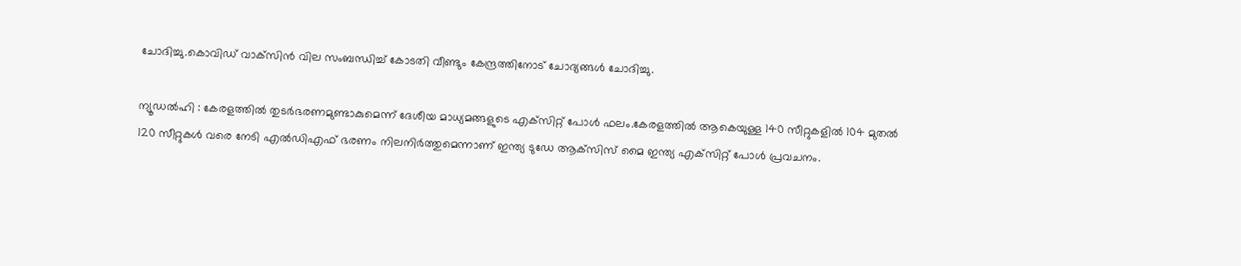ചോദിച്ചു.കൊവിഡ് വാക്‌സിന്‍ വില സംബന്ധിച്ച് കോടതി വീണ്ടും കേന്ദ്രത്തിനോട് ചോദ്യങ്ങള്‍ ചോദിച്ചു.

ന്യൂഡല്‍ഹി : കേരളത്തില്‍ തുടര്‍ഭരണമുണ്ടാകുമെന്ന് ദേശീയ മാധ്യമങ്ങളുടെ എക്‌സിറ്റ് പോള്‍ ഫലം.കേരളത്തില്‍ ആകെയുള്ള 140 സീറ്റുകളില്‍ 104 മുതല്‍ 120 സീറ്റുകള്‍ വരെ നേടി എല്‍ഡിഎഫ് ഭരണം നിലനിര്‍ത്തുമെന്നാണ് ഇന്ത്യ ടുഡേ ആക്‌സിസ് മൈ ഇന്ത്യ എക്‌സിറ്റ് പോള്‍ പ്രവചനം.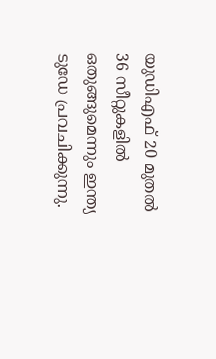യുഡിഎഫ് 20 മുതല്‍ 36 സീറ്റുകളില്‍ ഒതുങ്ങുമെന്നും ഇന്ത്യ ടുഡേ പ്രവചിക്കുന്നു.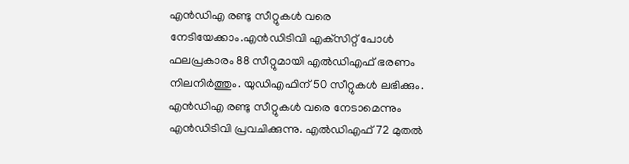എന്‍ഡിഎ രണ്ടു സീറ്റുകള്‍ വരെ നേടിയേക്കാം.എന്‍ഡിടിവി എക്‌സിറ്റ് പോള്‍ ഫലപ്രകാരം 88 സീറ്റുമായി എല്‍ഡിഎഫ് ഭരണം നിലനിര്‍ത്തും. യുഡിഎഫിന് 50 സീറ്റുകള്‍ ലഭിക്കും. എന്‍ഡിഎ രണ്ടു സീറ്റുകള്‍ വരെ നേടാമെന്നും എന്‍ഡിടിവി പ്രവചിക്കുന്നു. എല്‍ഡിഎഫ് 72 മുതല്‍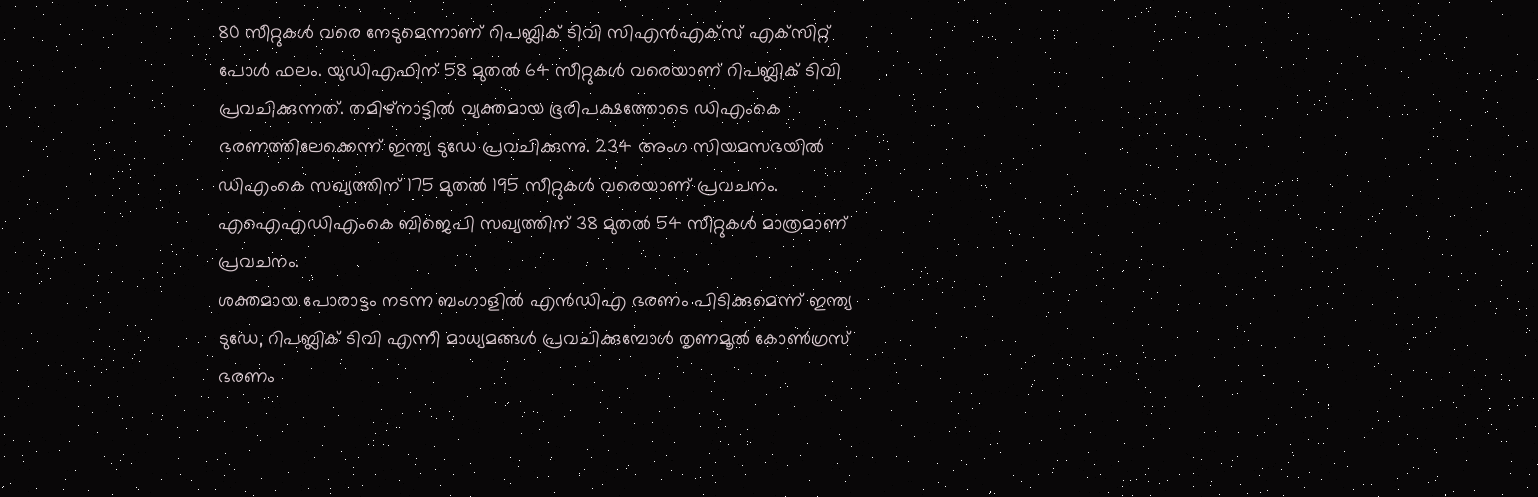80 സീറ്റുകള്‍ വരെ നേടുമെന്നാണ് റിപബ്ലിക് ടിവി സിഎന്‍എക്‌സ് എക്‌സിറ്റ് പോള്‍ ഫലം. യുഡിഎഫിന് 58 മുതല്‍ 64 സീറ്റുകള്‍ വരെയാണ് റിപബ്ലിക് ടിവി പ്രവചിക്കുന്നത്. തമിഴ്‌നാട്ടില്‍ വ്യക്തമായ ഭൂരിപക്ഷത്തോടെ ഡിഎംകെ ഭരണത്തിലേക്കെന്ന് ഇന്ത്യ ടുഡേ പ്രവചിക്കുന്നു. 234 അംഗ സിയമസഭയില്‍ ഡിഎംകെ സഖ്യത്തിന് 175 മുതല്‍ 195 സീറ്റുകള്‍ വരെയാണ് പ്രവചനം. എഐഎഡിഎംകെ ബിജെപി സഖ്യത്തിന് 38 മുതല്‍ 54 സീറ്റുകള്‍ മാത്രമാണ് പ്രവചനം.
ശക്തമായ പോരാട്ടം നടന്ന ബംഗാളില്‍ എന്‍ഡിഎ ഭരണം പിടിക്കുമെന്ന് ഇന്ത്യ ടുഡേ, റിപബ്ലിക് ടിവി എന്നീ മാധ്യമങ്ങള്‍ പ്രവചിക്കുമ്പോള്‍ തൃണമൂല്‍ കോണ്‍ഗ്രസ് ഭരണം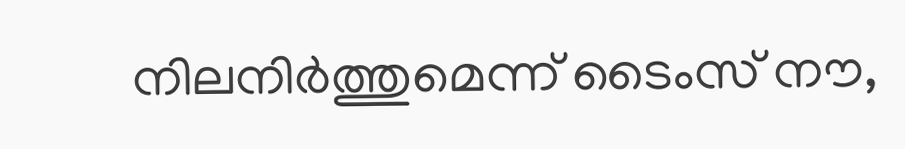നിലനിര്‍ത്തുമെന്ന് ടൈംസ് നൗ,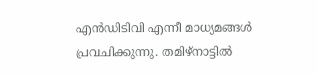എന്‍ഡിടിവി എന്നീ മാധ്യമങ്ങള്‍ പ്രവചിക്കുന്നു. തമിഴ്‌നാട്ടില്‍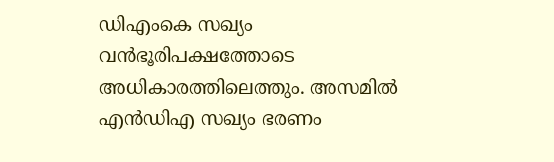ഡിഎംകെ സഖ്യം വന്‍ഭൂരിപക്ഷത്തോടെ അധികാരത്തിലെത്തും. അസമില്‍ എന്‍ഡിഎ സഖ്യം ഭരണം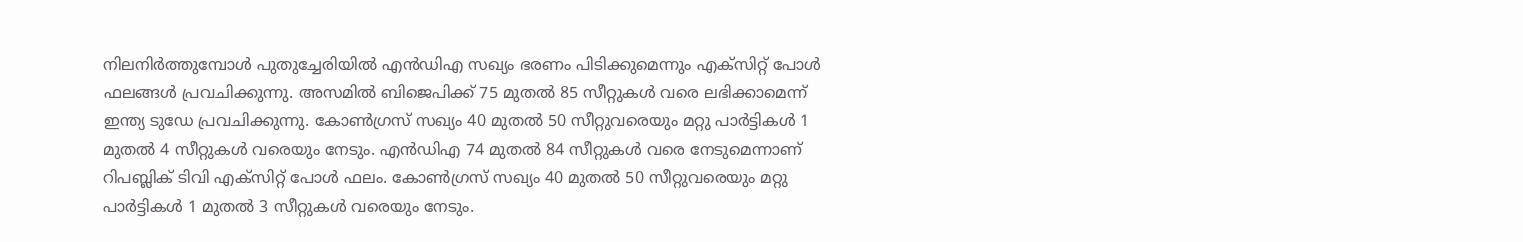നിലനിര്‍ത്തുമ്പോള്‍ പുതുച്ചേരിയില്‍ എന്‍ഡിഎ സഖ്യം ഭരണം പിടിക്കുമെന്നും എക്‌സിറ്റ് പോള്‍ ഫലങ്ങള്‍ പ്രവചിക്കുന്നു. അസമില്‍ ബിജെപിക്ക് 75 മുതല്‍ 85 സീറ്റുകള്‍ വരെ ലഭിക്കാമെന്ന് ഇന്ത്യ ടുഡേ പ്രവചിക്കുന്നു. കോണ്‍ഗ്രസ് സഖ്യം 40 മുതല്‍ 50 സീറ്റുവരെയും മറ്റു പാര്‍ട്ടികള്‍ 1 മുതല്‍ 4 സീറ്റുകള്‍ വരെയും നേടും. എന്‍ഡിഎ 74 മുതല്‍ 84 സീറ്റുകള്‍ വരെ നേടുമെന്നാണ് റിപബ്ലിക് ടിവി എക്‌സിറ്റ് പോള്‍ ഫലം. കോണ്‍ഗ്രസ് സഖ്യം 40 മുതല്‍ 50 സീറ്റുവരെയും മറ്റു പാര്‍ട്ടികള്‍ 1 മുതല്‍ 3 സീറ്റുകള്‍ വരെയും നേടും.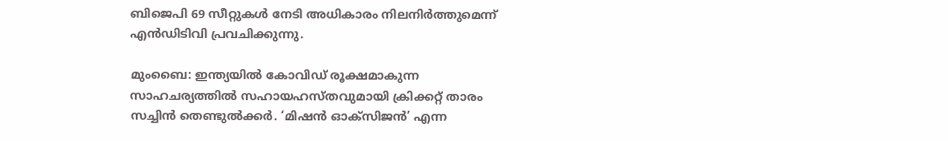ബിജെപി 69 സീറ്റുകള്‍ നേടി അധികാരം നിലനിര്‍ത്തുമെന്ന് എന്‍ഡിടിവി പ്രവചിക്കുന്നു.

മുംബൈ: ഇന്ത്യയില്‍ കോവിഡ് രൂക്ഷമാകുന്ന സാഹചര്യത്തില്‍ സഹായഹസ്തവുമായി ക്രിക്കറ്റ് താരം സച്ചിന്‍ തെണ്ടുല്‍ക്കര്‍. ‘മിഷന്‍ ഓക്‌സിജന്‍’ എന്ന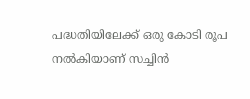പദ്ധതിയിലേക്ക് ഒരു കോടി രൂപ നല്‍കിയാണ് സച്ചിന്‍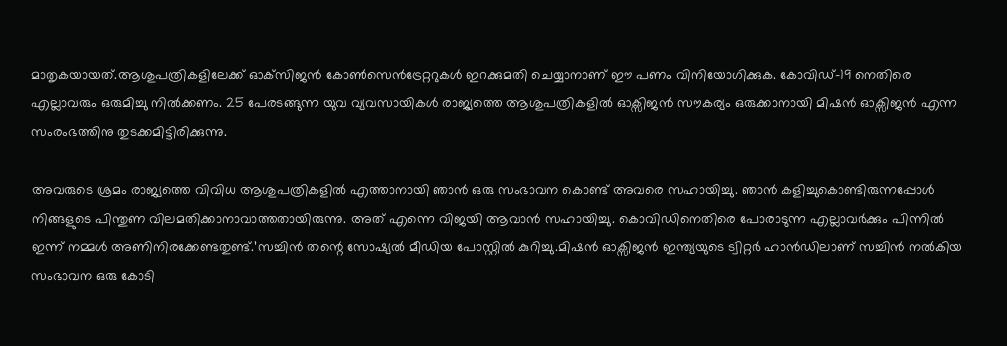മാതൃകയായത്.ആശുപത്രികളിലേക്ക് ഓക്‌സിജന്‍ കോണ്‍സെന്‍ട്രേറ്ററുകള്‍ ഇറക്കുമതി ചെയ്യാനാണ് ഈ പണം വിനിയോഗിക്കുക. കോവിഡ്-19 നെതിരെ എല്ലാവരും ഒരുമിച്ചു നില്‍ക്കണം. 25 പേരടങ്ങുന്ന യുവ വ്യവസായികൾ രാജ്യത്തെ ആശുപത്രികളിൽ ഓക്സിജൻ സൗകര്യം ഒരുക്കാനായി മിഷൻ ഓക്സിജൻ എന്ന സംരംഭത്തിനു തുടക്കമിട്ടിരിക്കുന്നു.

അവരുടെ ശ്രമം രാജ്യത്തെ വിവിധ ആശുപത്രികളിൽ എത്താനായി ഞാൻ ഒരു സംഭാവന കൊണ്ട് അവരെ സഹായിച്ചു. ഞാൻ കളിച്ചുകൊണ്ടിരുന്നപ്പോൾ നിങ്ങളുടെ പിന്തുണ വിലമതിക്കാനാവാത്തതായിരുന്നു. അത് എന്നെ വിജയി ആവാൻ സഹായിച്ചു. കൊവിഡിനെതിരെ പോരാടുന്ന എല്ലാവർക്കും പിന്നിൽ ഇന്ന് നമ്മൾ അണിനിരക്കേണ്ടതുണ്ട്.’സച്ചിന്‍ തന്റെ സോഷ്യല്‍ മീഡിയ പോസ്റ്റില്‍ കുറിച്ചു.മിഷൻ ഓക്സിജൻ ഇന്ത്യയുടെ ട്വിറ്റർ ഹാൻഡിലാണ് സച്ചിൻ നൽകിയ സംഭാവന ഒരു കോടി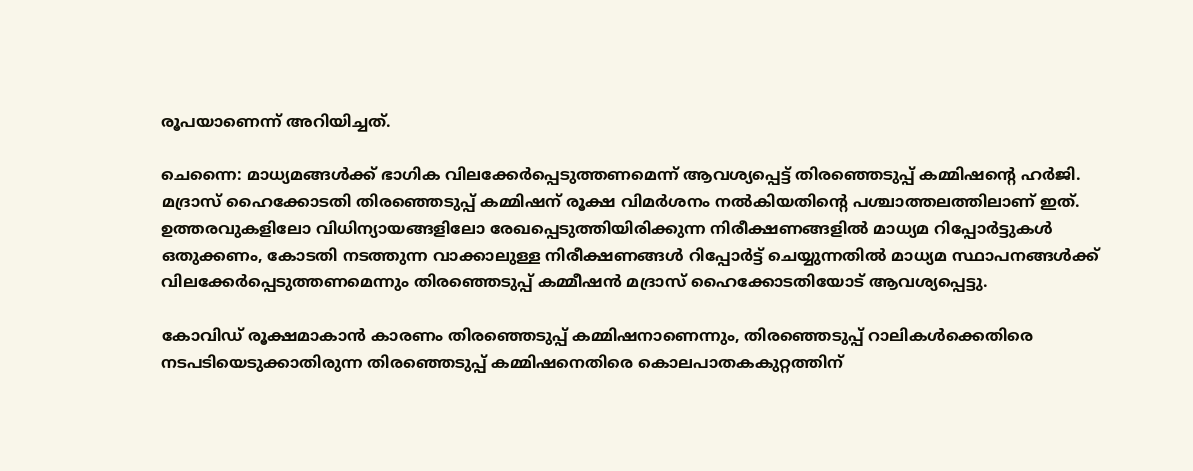രൂപയാണെന്ന് അറിയിച്ചത്.

ചെന്നൈ: മാധ്യമങ്ങള്‍ക്ക് ഭാഗിക വിലക്കേര്‍പ്പെടുത്തണമെന്ന് ആവശ്യപ്പെട്ട് തിരഞ്ഞെടുപ്പ് കമ്മിഷന്റെ ഹര്‍ജി. മദ്രാസ് ഹൈക്കോടതി തിരഞ്ഞെടുപ്പ് കമ്മിഷന് രൂക്ഷ വിമര്‍ശനം നല്‍കിയതിന്റെ പശ്ചാത്തലത്തിലാണ് ഇത്. ഉത്തരവുകളിലോ വിധിന്യായങ്ങളിലോ രേഖപ്പെടുത്തിയിരിക്കുന്ന നിരീക്ഷണങ്ങളില്‍ മാധ്യമ റിപ്പോര്‍ട്ടുകള്‍ ഒതുക്കണം, കോടതി നടത്തുന്ന വാക്കാലുള്ള നിരീക്ഷണങ്ങള്‍ റിപ്പോര്‍ട്ട് ചെയ്യുന്നതില്‍ മാധ്യമ സ്ഥാപനങ്ങള്‍ക്ക് വിലക്കേര്‍പ്പെടുത്തണമെന്നും തിരഞ്ഞെടുപ്പ് കമ്മീഷന്‍ മദ്രാസ് ഹൈക്കോടതിയോട് ആവശ്യപ്പെട്ടു.

കോവിഡ് രൂക്ഷമാകാന്‍ കാരണം തിരഞ്ഞെടുപ്പ് കമ്മിഷനാണെന്നും, തിരഞ്ഞെടുപ്പ് റാലികള്‍ക്കെതിരെ നടപടിയെടുക്കാതിരുന്ന തിരഞ്ഞെടുപ്പ് കമ്മിഷനെതിരെ കൊലപാതകകുറ്റത്തിന്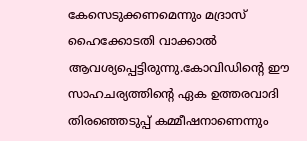കേസെടുക്കണമെന്നും മദ്രാസ് ഹൈക്കോടതി വാക്കാല്‍ ആവശ്യപ്പെട്ടിരുന്നു.കോവിഡിന്റെ ഈ സാഹചര്യത്തിന്റെ ഏക ഉത്തരവാദി തിരഞ്ഞെടുപ്പ് കമ്മീഷനാണെന്നും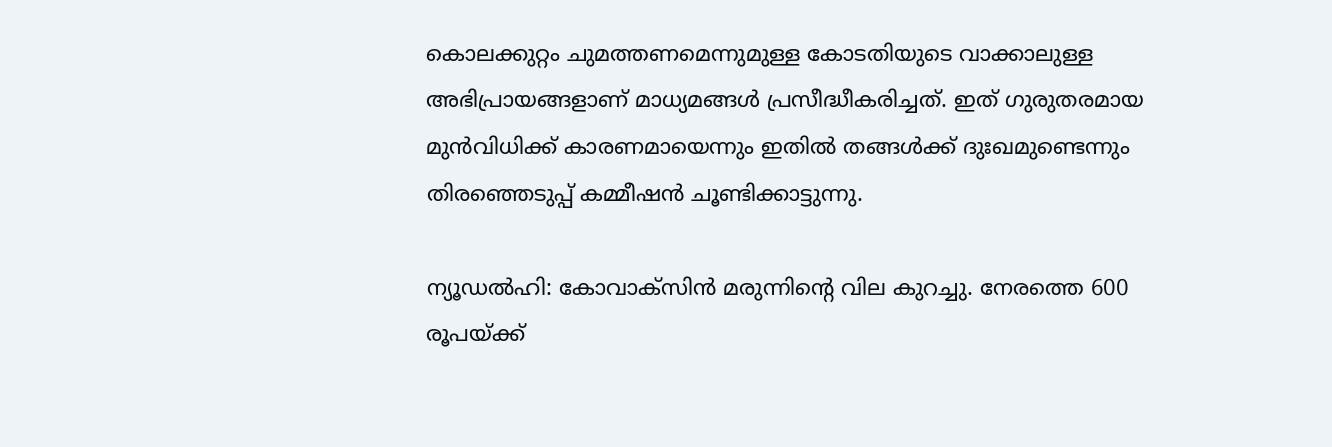കൊലക്കുറ്റം ചുമത്തണമെന്നുമുള്ള കോടതിയുടെ വാക്കാലുള്ള അഭിപ്രായങ്ങളാണ് മാധ്യമങ്ങള്‍ പ്രസീദ്ധീകരിച്ചത്. ഇത് ഗുരുതരമായ മുന്‍വിധിക്ക് കാരണമായെന്നും ഇതില്‍ തങ്ങള്‍ക്ക് ദുഃഖമുണ്ടെന്നും തിരഞ്ഞെടുപ്പ് കമ്മീഷന്‍ ചൂണ്ടിക്കാട്ടുന്നു.

ന്യൂഡല്‍ഹി: കോവാക്‌സിന്‍ മരുന്നിന്റെ വില കുറച്ചു. നേരത്തെ 600 രൂപയ്ക്ക്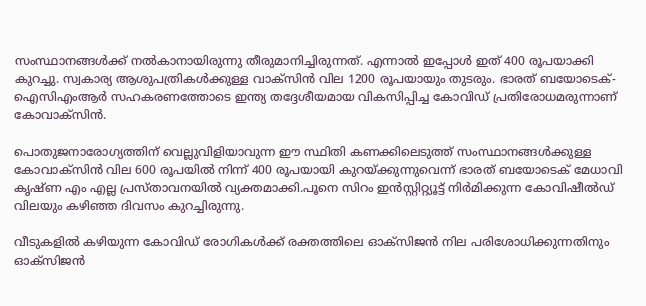സംസ്ഥാനങ്ങള്‍ക്ക് നല്‍കാനായിരുന്നു തീരുമാനിച്ചിരുന്നത്. എന്നാല്‍ ഇപ്പോള്‍ ഇത് 400 രൂപയാക്കി കുറച്ചു. സ്വകാര്യ ആശുപത്രികള്‍ക്കുള്ള വാക്‌സിന്‍ വില 1200 രൂപയായും തുടരും. ഭാരത് ബയോടെക്-ഐസിഎംആര്‍ സഹകരണത്തോടെ ഇന്ത്യ തദ്ദേശീയമായ വികസിപ്പിച്ച കോവിഡ് പ്രതിരോധമരുന്നാണ് കോവാക്‌സിന്‍.

പൊതുജനാരോഗ്യത്തിന് വെല്ലുവിളിയാവുന്ന ഈ സ്ഥിതി കണക്കിലെടുത്ത് സംസ്ഥാനങ്ങള്‍ക്കുള്ള കോവാക്‌സിന്‍ വില 600 രൂപയില്‍ നിന്ന് 400 രൂപയായി കുറയ്ക്കുന്നുവെന്ന് ഭാരത് ബയോടെക് മേധാവി കൃഷ്ണ എം എല്ല പ്രസ്താവനയില്‍ വ്യക്തമാക്കി.പൂനെ സിറം ഇന്‍സ്റ്റിറ്റ്യൂട്ട് നിര്‍മിക്കുന്ന കോവിഷീല്‍ഡ് വിലയും കഴിഞ്ഞ ദിവസം കുറച്ചിരുന്നു.

വീടുകളില്‍ കഴിയുന്ന കോവിഡ് രോഗികള്‍ക്ക് രക്തത്തിലെ ഓക്സിജൻ നില പരിശോധിക്കുന്നതിനും ഓക്സിജന്‍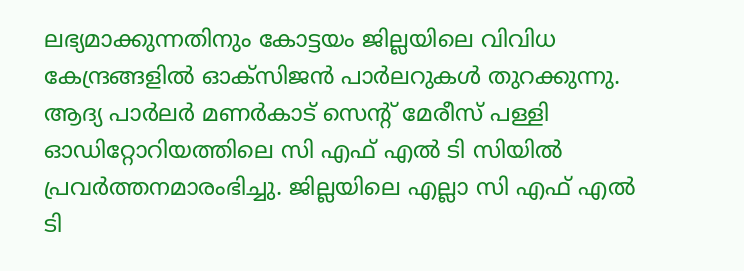ലഭ്യമാക്കുന്നതിനും കോട്ടയം ജില്ലയിലെ വിവിധ കേന്ദ്രങ്ങളില്‍ ഓക്സിജന്‍ പാര്‍ലറുകള്‍ തുറക്കുന്നു. ആദ്യ പാര്‍ലര്‍ മണര്‍കാട് സെന്‍റ് മേരീസ് പള്ളി ഓഡിറ്റോറിയത്തിലെ സി എഫ് എല്‍ ടി സിയില്‍ പ്രവര്‍ത്തനമാരംഭിച്ചു. ജില്ലയിലെ എല്ലാ സി എഫ് എല്‍ ടി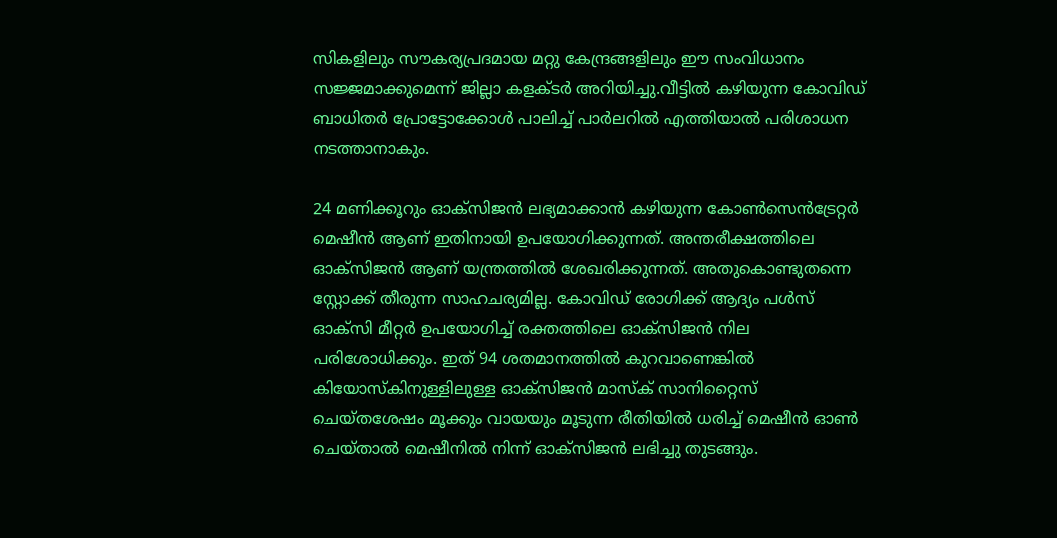സികളിലും സൗകര്യപ്രദമായ മറ്റു കേന്ദ്രങ്ങളിലും ഈ സംവിധാനം സജ്ജമാക്കുമെന്ന് ജില്ലാ കളക്ടര്‍ അറിയിച്ചു.വീട്ടിൽ കഴിയുന്ന കോവിഡ് ബാധിതർ പ്രോട്ടോക്കോള്‍ പാലിച്ച് പാര്‍ലറില്‍ എത്തിയാല്‍ പരിശാധന നടത്താനാകും.

24 മണിക്കൂറും ഓക്സിജൻ ലഭ്യമാക്കാൻ കഴിയുന്ന കോൺസെൻട്രേറ്റർ മെഷീൻ ആണ് ഇതിനായി ഉപയോഗിക്കുന്നത്. അന്തരീക്ഷത്തിലെ ഓക്സിജൻ ആണ് യന്ത്രത്തില്‍ ശേഖരിക്കുന്നത്. അതുകൊണ്ടുതന്നെ സ്റ്റോക്ക് തീരുന്ന സാഹചര്യമില്ല. കോവിഡ് രോഗിക്ക് ആദ്യം പൾസ് ഓക്സി മീറ്റർ ഉപയോഗിച്ച് രക്തത്തിലെ ഓക്സിജന്‍ നില പരിശോധിക്കും. ഇത് 94 ശതമാനത്തിൽ കുറവാണെങ്കിൽ കിയോസ്കിനുള്ളിലുള്ള ഓക്സിജൻ മാസ്ക് സാനിറ്റൈസ് ചെയ്തശേഷം മൂക്കും വായയും മൂടുന്ന രീതിയിൽ ധരിച്ച് മെഷീൻ ഓൺ ചെയ്‌താൽ മെഷീനിൽ നിന്ന് ഓക്സിജൻ ലഭിച്ചു തുടങ്ങും.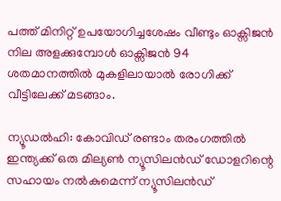പത്ത് മിനിറ്റ് ഉപയോഗിച്ചശേഷം വീണ്ടും ഓക്സിജൻ നില അളക്കുമ്പോള്‍ ഓക്സിജൻ 94 ശതമാനത്തിൽ മുകളിലായാൽ രോഗിക്ക് വീട്ടിലേക്ക് മടങ്ങാം.

ന്യൂഡല്‍ഹി: കോവിഡ് രണ്ടാം തരംഗത്തില്‍ ഇന്ത്യക്ക് ഒരു മില്യണ്‍ ന്യൂസിലന്‍ഡ് ഡോളറിന്റെ സഹായം നല്‍കുമെന്ന് ന്യൂസിലന്‍ഡ്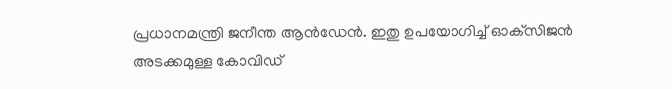പ്രധാനമന്ത്രി ജനീന്ത ആന്‍ഡേന്‍. ഇതു ഉപയോഗിച്ച് ഓക്‌സിജന്‍ അടക്കമുള്ള കോവിഡ്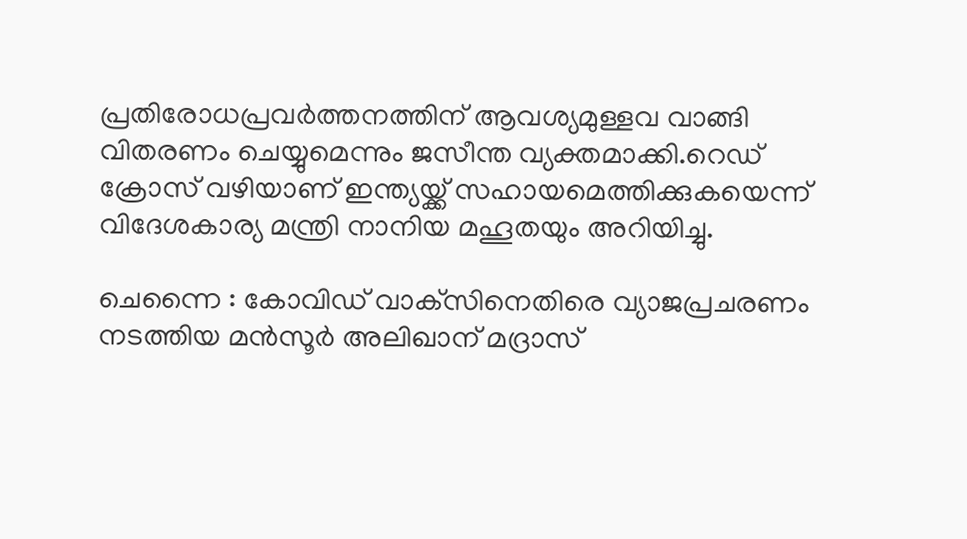പ്രതിരോധപ്രവര്‍ത്തനത്തിന് ആവശ്യമുള്ളവ വാങ്ങി വിതരണം ചെയ്യുമെന്നും ജസീന്ത വ്യക്തമാക്കി.റെഡ് ക്രോസ് വഴിയാണ് ഇന്ത്യയ്ക്ക് സഹായമെത്തിക്കുകയെന്ന് വിദേശകാര്യ മന്ത്രി നാനിയ മഹൂതയും അറിയിച്ചു.

ചെന്നൈ : കോവിഡ് വാക്‌സിനെതിരെ വ്യാജപ്രചരണം നടത്തിയ മന്‍സൂര്‍ അലിഖാന് മദ്രാസ്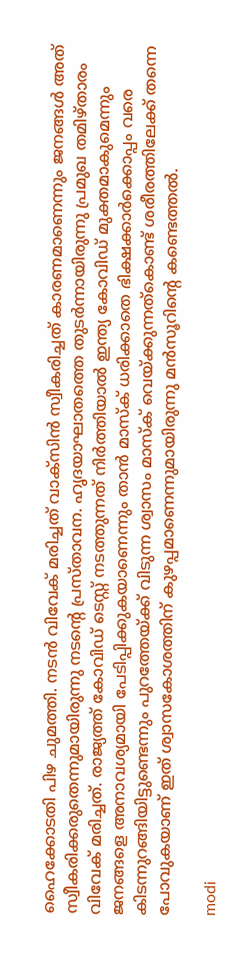ഹൈക്കോടതി പിഴ ചുമത്തി. നടന്‍ വിവേക് മരിച്ചത് വാക്‌സിന്‍ സ്വീകരിച്ചത് കാരണമാണെന്നും ജനങ്ങള്‍ അത് സ്വീകരിക്കരുതെന്നുമായിരുന്നു നടന്റെ പ്രസ്താവന. ഹൃദയാഘാതത്തെ തുടര്‍ന്നായിരുന്നു പ്രമുഖ തമിഴ്താരം വിവേക് മരിച്ചത്. രാജ്യത്ത് കോവിഡ് ടെസ്റ്റ് നടത്തുന്നത് നിര്‍ത്തിയാല്‍ ഇന്ത്യ കോവിഡ് മുക്തമാകുമെന്നും ജനങ്ങളെ അനാവശ്യമായി പേടിപ്പിക്കുകയാണെന്നും താന്‍ മാസ്‌ക് ധരിക്കാതെ ഭിക്ഷക്കാര്‍ക്കൊപ്പം വരെ കിടന്നുറങ്ങിയിട്ടുണ്ടെന്നും പുറത്തേയ്ക്ക് വിടുന്ന ശ്വാസം മാസ്‌ക് വെയ്ക്കുന്നത്‌കൊണ്ട് ശരീരത്തിലേക്ക് തന്നെ പോവുകയാണ് ഇത് ശ്വാസകോശത്തിന് കുഴപ്പമാണെന്നുമായിരുന്നു മന്‍സൂറിന്റെ കണ്ടെത്തല്‍.

modi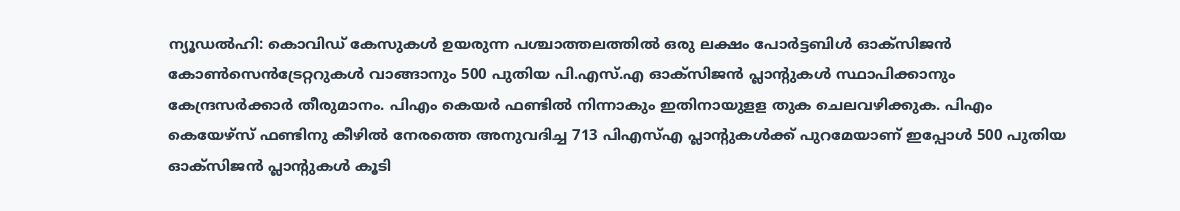ന്യൂഡൽഹി: കൊവിഡ് കേസുകൾ ഉയരുന്ന പശ്ചാത്തലത്തിൽ ഒരു ലക്ഷം പോർട്ടബിൾ ഓക്‌സിജൻ കോൺസെൻട്രേറ്ററുകൾ വാങ്ങാനും 500 പുതിയ പി.എസ്.എ ഓക്‌സിജൻ പ്ലാന്റുകൾ സ്ഥാപിക്കാനും കേന്ദ്രസർക്കാർ തീരുമാനം. പിഎം കെയർ ഫണ്ടിൽ നിന്നാകും ഇതിനായുളള തുക ചെലവഴിക്കുക. പി‌എം കെയേഴ്സ് ഫണ്ടിനു കീഴിൽ നേരത്തെ അനുവദിച്ച 713 പി‌എസ്‌എ പ്ലാന്റുകൾ‌ക്ക് പുറമേയാണ് ഇപ്പോൾ 500 പുതിയ ഓക്‌സിജൻ പ്ലാന്റുകൾ കൂടി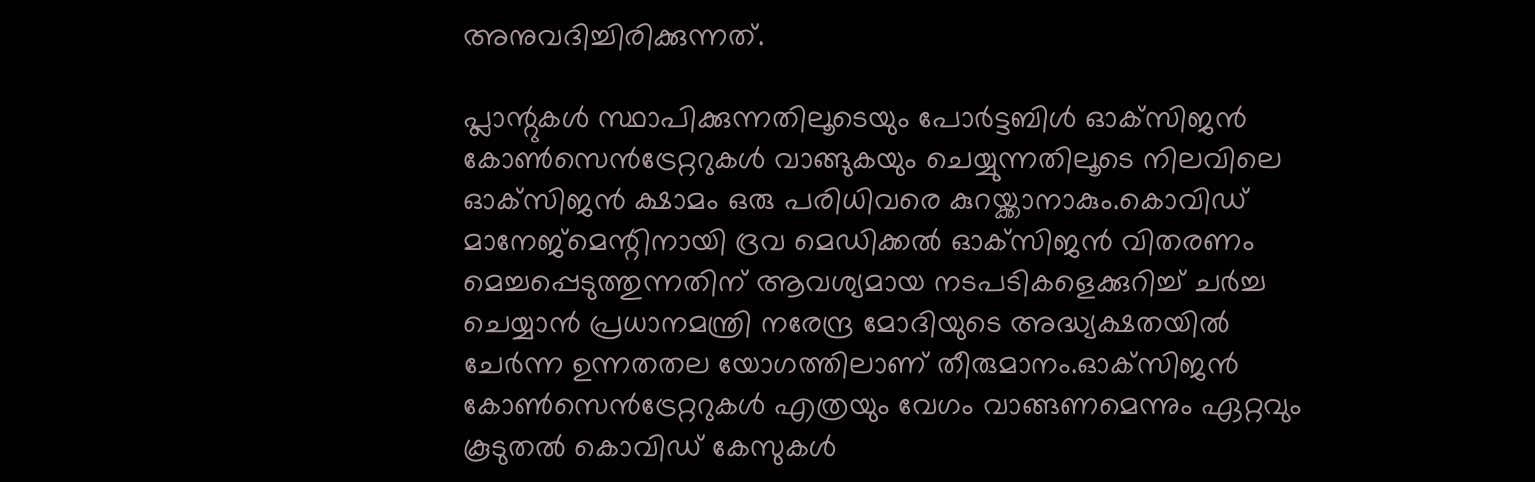അനുവദിച്ചിരിക്കുന്നത്.

പ്ലാന്റുകൾ സ്ഥാപിക്കുന്നതിലൂടെയും പോർട്ടബിൾ ഓക്‌സിജൻ കോൺസെൻട്രേറ്ററുകൾ വാങ്ങുകയും ചെയ്യുന്നതിലൂടെ നിലവിലെ ഓക്‌സിജൻ ക്ഷാമം ഒരു പരിധിവരെ കുറയ്ക്കാനാകും.കൊവിഡ് മാനേജ്മെന്റിനായി ദ്രവ മെഡിക്കൽ ഓക്‌സിജൻ വിതരണം മെച്ചപ്പെടുത്തുന്നതിന് ആവശ്യമായ നടപടികളെക്കുറിച്ച് ചർച്ച ചെയ്യാൻ പ്രധാനമന്ത്രി നരേന്ദ്ര മോദിയുടെ അദ്ധ്യക്ഷതയിൽ ചേർന്ന ഉന്നതതല യോഗത്തിലാണ് തീരുമാനം.ഓക്‌സിജൻ കോൺസെൻട്രേറ്ററുകൾ എത്രയും വേഗം വാങ്ങണമെന്നും ഏറ്റവും കൂടുതൽ കൊവിഡ് കേസുകൾ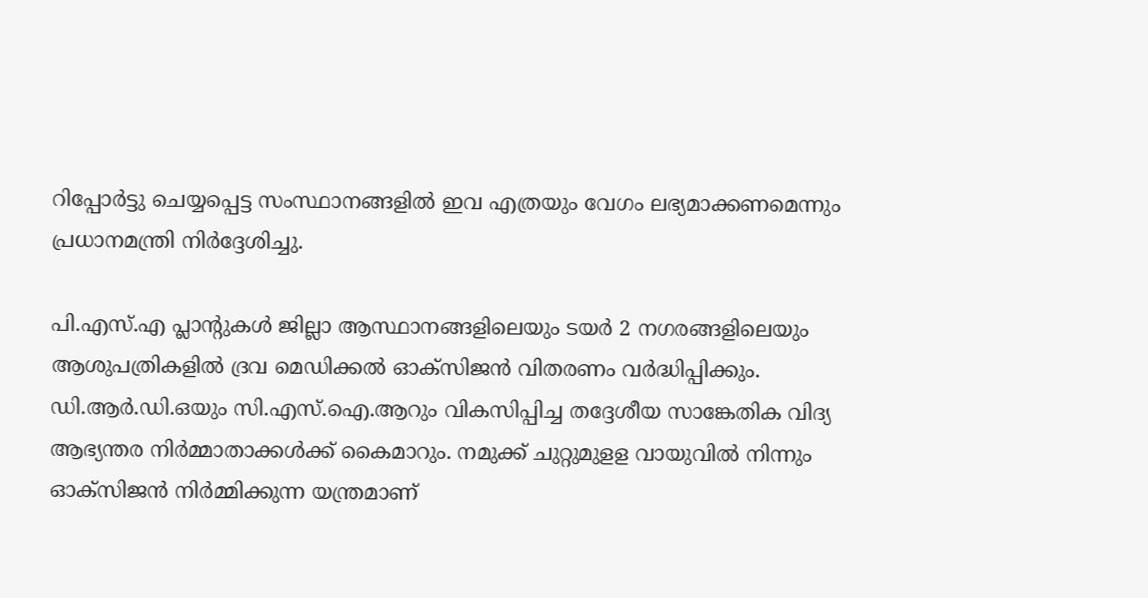റിപ്പോർട്ടു ചെയ്യപ്പെട്ട സംസ്ഥാനങ്ങളിൽ ഇവ എത്രയും വേഗം ലഭ്യമാക്കണമെന്നും പ്രധാനമന്ത്രി നിർദ്ദേശിച്ചു.

പി.എസ്‌.എ പ്ലാന്റുകൾ ജില്ലാ ആസ്ഥാനങ്ങളിലെയും ടയർ 2 നഗരങ്ങളിലെയും ആശുപത്രികളിൽ ദ്രവ മെഡിക്കൽ ഓക്‌സിജൻ വിതരണം വർദ്ധിപ്പിക്കും. ഡി.ആർ.ഡി.ഒയും സി.എസ്‌.ഐ‌.ആറും വികസിപ്പിച്ച തദ്ദേശീയ സാങ്കേതിക വിദ്യ ആഭ്യന്തര നിർമ്മാതാക്കൾക്ക് കൈമാറും. നമുക്ക് ചു‌റ്റുമുള‌ള വായുവിൽ നിന്നും ഓക്‌സിജൻ നിർമ്മിക്കുന്ന യന്ത്രമാണ്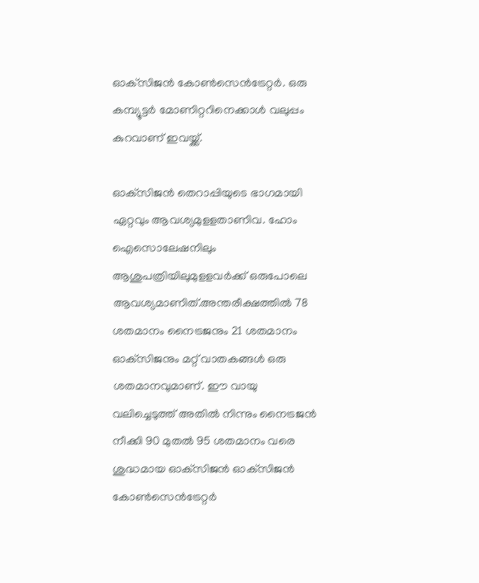ഓക്‌സിജൻ കോൺസെൻട്രേ‌റ്റർ. ഒരു കമ്പ്യൂട്ടർ മോണി‌റ്ററിനെക്കാൾ വലുപ്പം കുറവാണ് ഇവയ്ക്ക്.

ഓക്‌സിജൻ തെറാപ്പിയുടെ ഭാഗമായി ഏ‌റ്റവും ആവശ്യമുള‌ളതാണിവ. ഹോം ഐസൊലേഷനിലും ആശുപത്രിയിലുമുള‌ളവർക്ക് ഒരുപോലെ ആവശ്യമാണിത്.അന്തരീക്ഷത്തിൽ 78 ശതമാനം നൈട്രജനും 21 ശതമാനം ഓക്‌സിജനും മ‌റ്റ് വാതകങ്ങൾ ഒരു ശതമാനവുമാണ്. ഈ വായു വലിച്ചെടുത്ത് അതിൽ നിന്നും നൈട്രജൻ നീക്കി 90 മുതൽ 95 ശതമാനം വരെ ശുദ്ധമായ ഓക്‌സിജൻ ഓക്‌സിജൻ കോൺസെൻട്രേ‌റ്റർ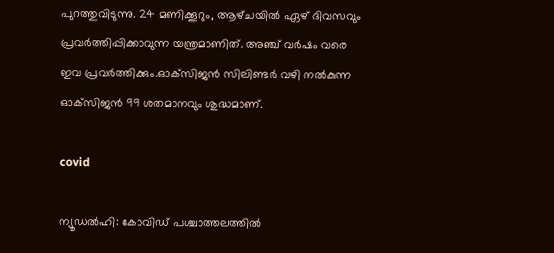പുറത്തുവിടുന്നു. 24 മണിക്കൂറും, ആഴ്‌ചയിൽ ഏഴ് ദിവസവും പ്രവർത്തിപ്പിക്കാവുന്ന യന്ത്രമാണിത്. അഞ്ച് വർഷം വരെ ഇവ പ്രവർത്തിക്കും.ഓക്‌സിജൻ സിലിണ്ടർ വഴി നൽകുന്ന ഓക്‌സിജൻ 99 ശതമാനവും ശുദ്ധമാണ്.

covid

ന്യൂഡല്‍ഹി: കോവിഡ് പശ്ചാത്തലത്തില്‍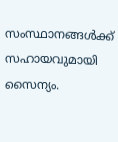സംസ്ഥാനങ്ങള്‍ക്ക് സഹായവുമായി സൈന്യം.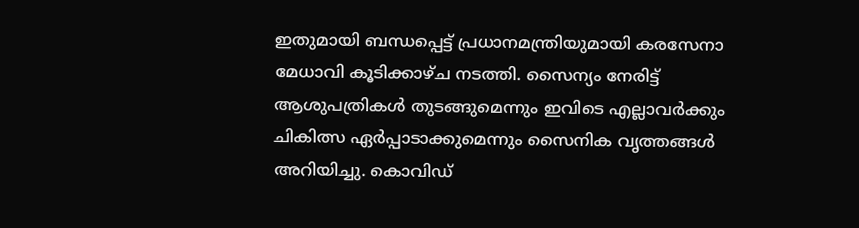ഇതുമായി ബന്ധപ്പെട്ട് പ്രധാനമന്ത്രിയുമായി കരസേനാ മേധാവി കൂടിക്കാഴ്ച നടത്തി. സൈന്യം നേരിട്ട് ആശുപത്രികള്‍ തുടങ്ങുമെന്നും ഇവിടെ എല്ലാവര്‍ക്കും ചികിത്സ ഏര്‍പ്പാടാക്കുമെന്നും സൈനിക വൃത്തങ്ങള്‍ അറിയിച്ചു. കൊവിഡ്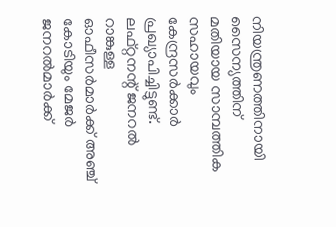നിയന്ത്രണത്തിനായി സൈന്യത്തിന് മതിയായ സാമ്പത്തിക സഹായവും കേന്ദ്രസര്‍ക്കാര്‍ പ്രഖ്യാപിച്ചിട്ടുണ്ട്. ലഫ്റ്റനന്റ് ജനറല്‍ റാങ്കുള്ള ഓഫീസര്‍മാര്‍ക്ക് അഞ്ച് കോടിയും മേജര്‍ ജനറല്‍മാര്‍ക്ക്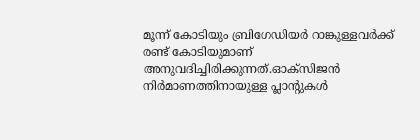മൂന്ന് കോടിയും ബ്രിഗേഡിയര്‍ റാങ്കുള്ളവര്‍ക്ക് രണ്ട് കോടിയുമാണ് അനുവദിച്ചിരിക്കുന്നത്.ഓക്‌സിജന്‍ നിര്‍മാണത്തിനായുള്ള പ്ലാന്റുകള്‍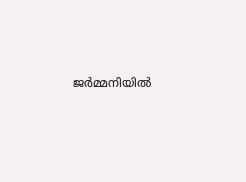ജര്‍മ്മനിയില്‍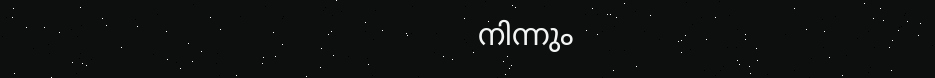നിന്നും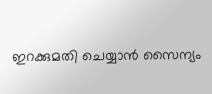ഇറക്കുമതി ചെയ്യാന്‍ സൈന്യം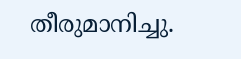തീരുമാനിച്ചു.